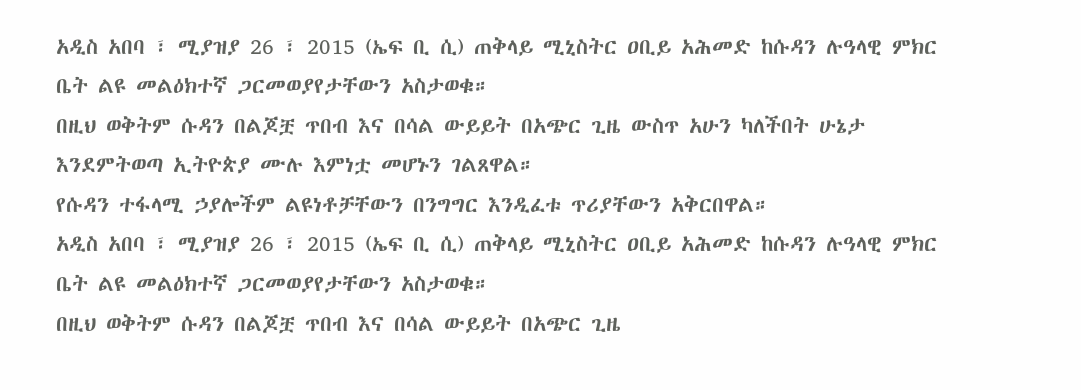አዲስ አበባ ፣ ሚያዝያ 26 ፣ 2015 (ኤፍ ቢ ሲ) ጠቅላይ ሚኒስትር ዐቢይ አሕመድ ከሱዳን ሉዓላዊ ምክር ቤት ልዩ መልዕክተኛ ጋርመወያየታቸውን አስታወቁ።
በዚህ ወቅትም ሱዳን በልጆቿ ጥበብ እና በሳል ውይይት በአጭር ጊዜ ውስጥ አሁን ካለችበት ሁኔታ እንደምትወጣ ኢትዮጵያ ሙሉ እምነቷ መሆኑን ገልጸዋል።
የሱዳን ተፋላሚ ኃያሎችም ልዩነቶቻቸውን በንግግር እንዲፈቱ ጥሪያቸውን አቅርበዋል።
አዲስ አበባ ፣ ሚያዝያ 26 ፣ 2015 (ኤፍ ቢ ሲ) ጠቅላይ ሚኒስትር ዐቢይ አሕመድ ከሱዳን ሉዓላዊ ምክር ቤት ልዩ መልዕክተኛ ጋርመወያየታቸውን አስታወቁ።
በዚህ ወቅትም ሱዳን በልጆቿ ጥበብ እና በሳል ውይይት በአጭር ጊዜ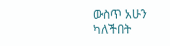ውስጥ አሁን ካለችበት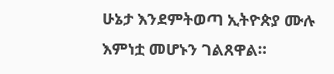ሁኔታ እንደምትወጣ ኢትዮጵያ ሙሉ እምነቷ መሆኑን ገልጸዋል።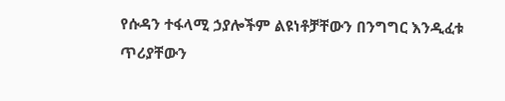የሱዳን ተፋላሚ ኃያሎችም ልዩነቶቻቸውን በንግግር እንዲፈቱ ጥሪያቸውን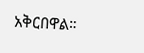አቅርበዋል።